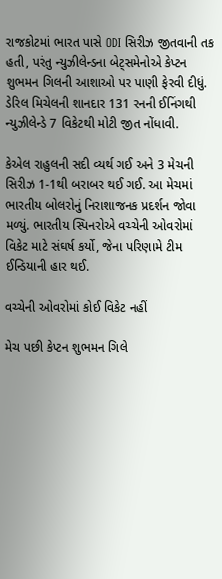રાજકોટમાં ભારત પાસે ODI સિરીઝ જીતવાની તક હતી, પરંતુ ન્યુઝીલેન્ડના બેટ્સમેનોએ કેપ્ટન શુભમન ગિલની આશાઓ પર પાણી ફેરવી દીધું. ડેરિલ મિચેલની શાનદાર 131 રનની ઈનિંગથી ન્યુઝીલેન્ડે 7 વિકેટથી મોટી જીત નોંધાવી.

કેએલ રાહુલની સદી વ્યર્થ ગઈ અને 3 મેચની સિરીઝ 1-1થી બરાબર થઈ ગઈ. આ મેચમાં ભારતીય બોલરોનું નિરાશાજનક પ્રદર્શન જોવા મળ્યું. ભારતીય સ્પિનરોએ વચ્ચેની ઓવરોમાં વિકેટ માટે સંઘર્ષ કર્યો, જેના પરિણામે ટીમ ઈન્ડિયાની હાર થઈ.

વચ્ચેની ઓવરોમાં કોઈ વિકેટ નહીં

મેચ પછી કેપ્ટન શુભમન ગિલે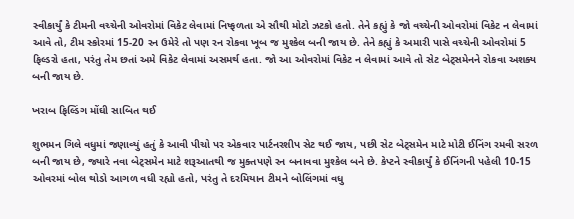સ્વીકાર્યું કે ટીમની વચ્ચેની ઓવરોમાં વિકેટ લેવામાં નિષ્ફળતા એ સૌથી મોટો ઝટકો હતો. તેને કહ્યું કે જો વચ્ચેની ઓવરોમાં વિકેટ ન લેવામાં આવે તો, ટીમ સ્કોરમાં 15-20 રન ઉમેરે તો પણ રન રોકવા ખૂબ જ મુશ્કેલ બની જાય છે. તેને કહ્યું કે અમારી પાસે વચ્ચેની ઓવરોમાં 5 ફિલ્ડરો હતા, પરંતુ તેમ છતાં અમે વિકેટ લેવામાં અસમર્થ હતા. જો આ ઓવરોમાં વિકેટ ન લેવામાં આવે તો સેટ બેટ્સમેનને રોકવા અશક્ય બની જાય છે.

ખરાબ ફિલ્ડિંગ મોંઘી સાબિત થઈ

શુભમન ગિલે વધુમાં જણાવ્યું હતું કે આવી પીચો પર એકવાર પાર્ટનરશીપ સેટ થઈ જાય, પછી સેટ બેટ્સમેન માટે મોટી ઈનિંગ રમવી સરળ બની જાય છે, જ્યારે નવા બેટ્સમેન માટે શરૂઆતથી જ મુક્તપણે રન બનાવવા મુશ્કેલ બને છે. કેપ્ટને સ્વીકાર્યું કે ઈનિંગની પહેલી 10-15 ઓવરમાં બોલ થોડો આગળ વધી રહ્યો હતો, પરંતુ તે દરમિયાન ટીમને બોલિંગમાં વધુ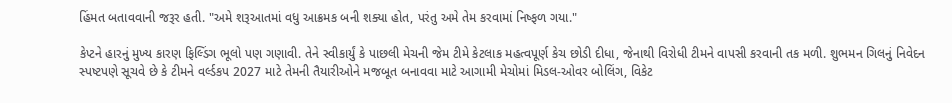હિંમત બતાવવાની જરૂર હતી. "અમે શરૂઆતમાં વધુ આક્રમક બની શક્યા હોત, પરંતુ અમે તેમ કરવામાં નિષ્ફળ ગયા."

કેપ્ટને હારનું મુખ્ય કારણ ફિલ્ડિંગ ભૂલો પણ ગણાવી. તેને સ્વીકાર્યું કે પાછલી મેચની જેમ ટીમે કેટલાક મહત્વપૂર્ણ કેચ છોડી દીધા, જેનાથી વિરોધી ટીમને વાપસી કરવાની તક મળી. શુભમન ગિલનું નિવેદન સ્પષ્ટપણે સૂચવે છે કે ટીમને વર્લ્ડકપ 2027 માટે તેમની તૈયારીઓને મજબૂત બનાવવા માટે આગામી મેચોમાં મિડલ-ઓવર બોલિંગ, વિકેટ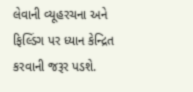લેવાની વ્યૂહરચના અને ફિલ્ડિંગ પર ધ્યાન કેન્દ્રિત કરવાની જરૂર પડશે.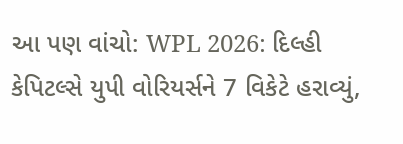આ પણ વાંચો: WPL 2026: દિલ્હી કેપિટલ્સે યુપી વોરિયર્સને 7 વિકેટે હરાવ્યું,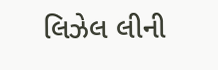લિઝેલ લીની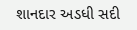શાનદાર અડધી સદી